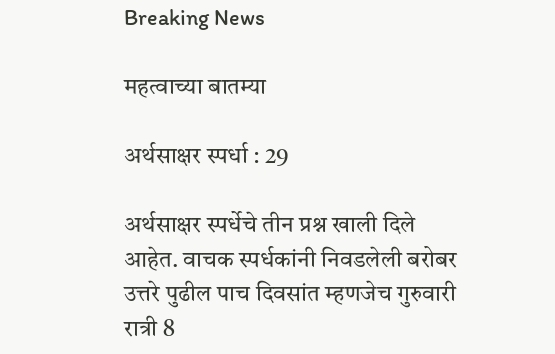Breaking News

महत्वाच्या बातम्या

अर्थसाक्षर स्पर्धा : 29

अर्थसाक्षर स्पर्धेचे तीन प्रश्न खाली दिले आहेत. वाचक स्पर्धकांनी निवडलेली बरोबर उत्तरे पुढील पाच दिवसांत म्हणजेच गुरुवारी रात्री 8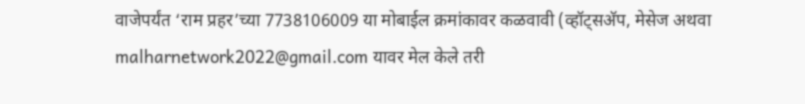वाजेपर्यंत ‘राम प्रहर’च्या 7738106009 या मोबाईल क्रमांकावर कळवावी (व्हॉट्सअ‍ॅप, मेसेज अथवा malharnetwork2022@gmail.com यावर मेल केले तरी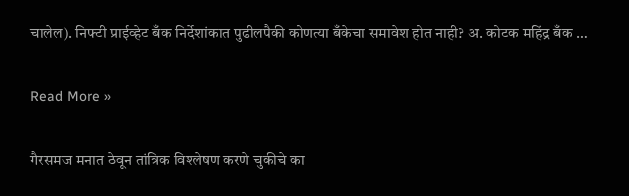चालेल). निफ्टी प्राईव्हेट बँक निर्देशांकात पुढीलपैकी कोणत्या बँकेचा समावेश होत नाही? अ. कोटक महिंद्र बँक …

Read More »

गैरसमज मनात ठेवून तांत्रिक विश्लेषण करणे चुकीचे का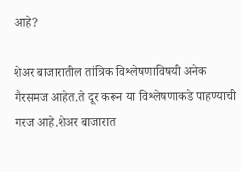आहे?

शेअर बाजारातील तांत्रिक विश्लेषणाविषयी अनेक गैरसमज आहेत.ते दूर करून या विश्लेषणाकडे पाहण्याची गरज आहे.शेअर बाजारात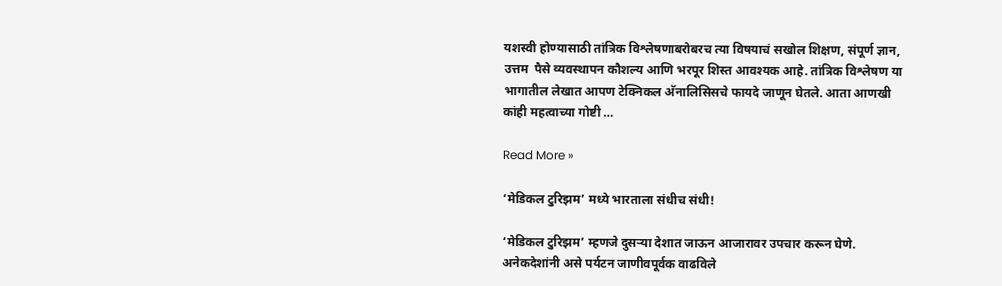यशस्वी होण्यासाठी तांत्रिक विश्लेषणाबरोबरच त्या विषयाचं सखोल शिक्षण, संपूर्ण ज्ञान, उत्तम  पैसे व्यवस्थापन कौशल्य आणि भरपूर शिस्त आवश्यक आहे. तांत्रिक विश्लेषण या भागातील लेखात आपण टेक्निकल अ‍ॅनालिसिसचे फायदे जाणून घेतले. आता आणखी कांही महत्वाच्या गोष्टी …

Read More »

‘मेडिकल टुरिझम’ मध्ये भारताला संधीच संधी!

‘मेडिकल टुरिझम’ म्हणजे दुसर्‍या देशात जाऊन आजारावर उपचार करून घेणे. अनेकदेशांनी असे पर्यटन जाणीवपूर्वक वाढविले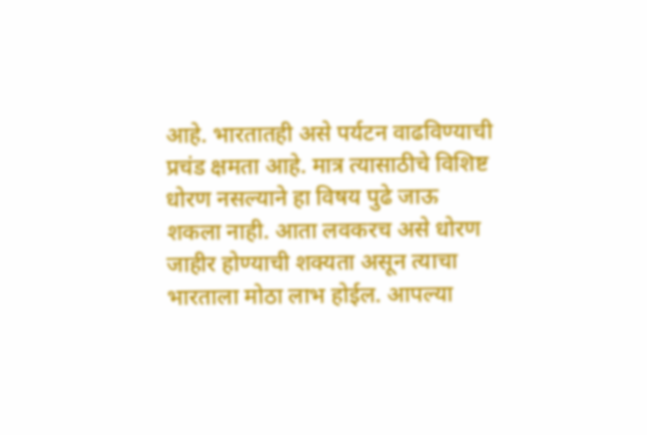आहे. भारतातही असे पर्यटन वाढविण्याची प्रचंड क्षमता आहे. मात्र त्यासाठीचे विशिष्ट धोरण नसल्याने हा विषय पुढे जाऊ शकला नाही. आता लवकरच असे धोरण जाहीर होण्याची शक्यता असून त्याचा भारताला मोठा लाभ होईल. आपल्या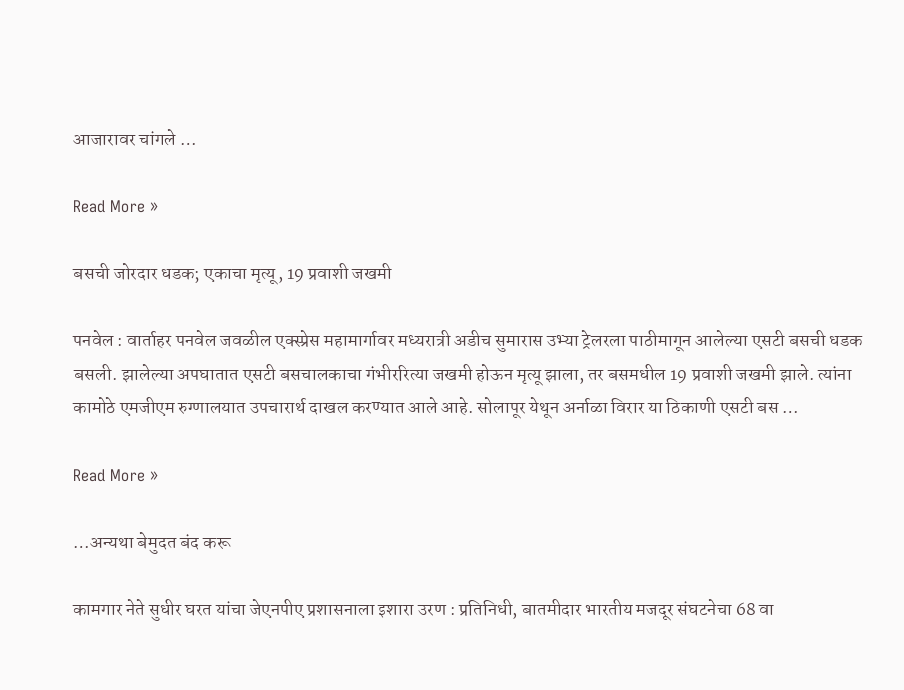आजारावर चांगले …

Read More »

बसची जोरदार धडक; एकाचा मृत्यू, 19 प्रवाशी जखमी

पनवेल : वार्ताहर पनवेल जवळील एक्स्प्रेस महामार्गावर मध्यरात्री अडीच सुमारास उभ्या ट्रेलरला पाठीमागून आलेल्या एसटी बसची धडक बसली. झालेल्या अपघातात एसटी बसचालकाचा गंभीररित्या जखमी होऊन मृत्यू झाला, तर बसमधील 19 प्रवाशी जखमी झाले. त्यांना कामोठे एमजीएम रुग्णालयात उपचारार्थ दाखल करण्यात आले आहे. सोलापूर येथून अर्नाळा विरार या ठिकाणी एसटी बस …

Read More »

…अन्यथा बेमुदत बंद करू

कामगार नेते सुधीर घरत यांचा जेएनपीए प्रशासनाला इशारा उरण : प्रतिनिधी, बातमीदार भारतीय मजदूर संघटनेचा 68 वा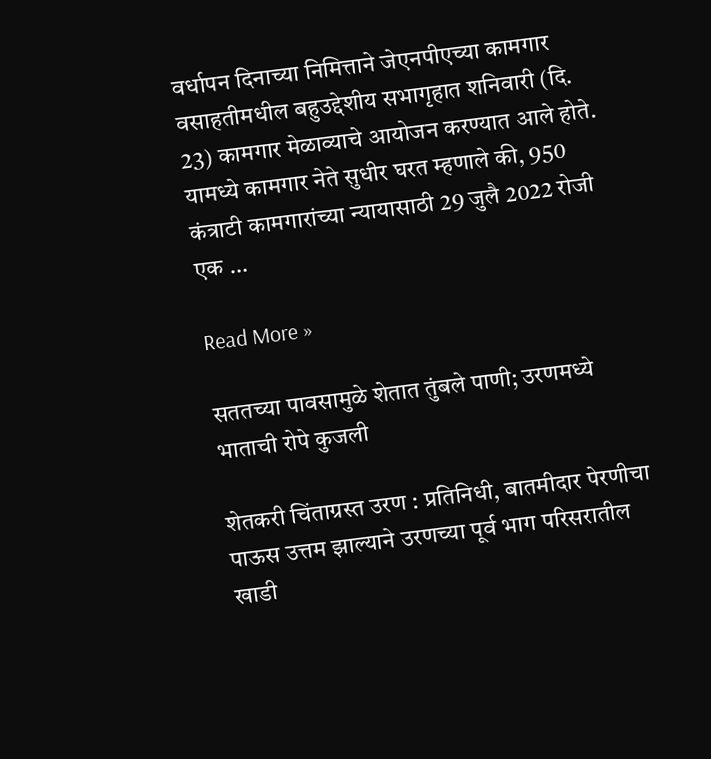वर्धापन दिनाच्या निमित्ताने जेएनपीएच्या कामगार वसाहतीमधील बहुउद्देशीय सभागृहात शनिवारी (दि. 23) कामगार मेळाव्याचे आयोजन करण्यात आले होते. यामध्ये कामगार नेते सुधीर घरत म्हणाले की, 950 कंत्राटी कामगारांच्या न्यायासाठी 29 जुलै 2022 रोजी एक …

Read More »

सततच्या पावसामुळे शेतात तुंबले पाणी; उरणमध्ये भाताची रोपे कुजली

शेतकरी चिंताग्रस्त उरण : प्रतिनिधी, बातमीदार पेरणीचा पाऊस उत्तम झाल्याने उरणच्या पूर्व भाग परिसरातील खाडी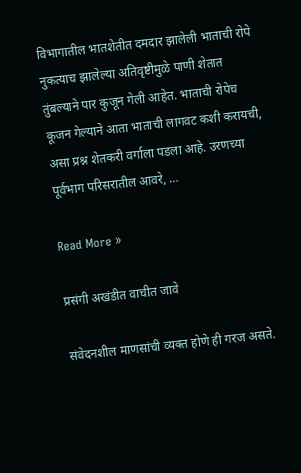विभागातील भातशेतीत दमदार झालेली भाताची रोपे नुकत्याच झालेल्या अतिवृष्टीमुळे पाणी शेतात तुंबल्याने पार कुजून गेली आहेत. भाताची रोपेच कूजन गेल्याने आता भाताची लागवट कशी करायची, असा प्रश्न शेतकरी वर्गाला पडला आहे. उरणच्या पूर्वभाग परिसरातील आवरे, …

Read More »

प्रसंगी अखंडीत वाचीत जावे

संवेदनशील माणसांची व्यक्त होणे ही गरज असते.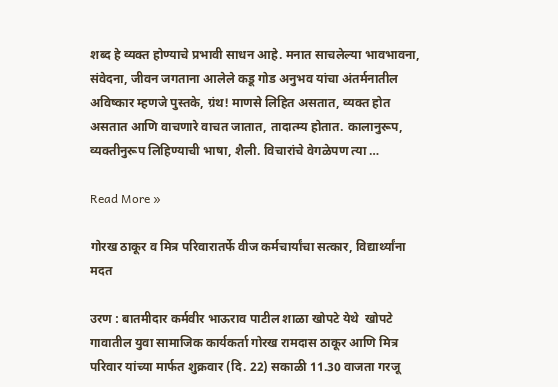शब्द हे व्यक्त होण्याचे प्रभावी साधन आहे. मनात साचलेल्या भावभावना, संवेदना, जीवन जगताना आलेले कडू गोड अनुभव यांचा अंतर्मनातील अविष्कार म्हणजे पुस्तके, ग्रंथ! माणसे लिहित असतात, व्यक्त होत असतात आणि वाचणारे वाचत जातात, तादात्म्य होतात. कालानुरूप, व्यक्तीनुरूप लिहिण्याची भाषा, शैली. विचारांचे वेगळेपण त्या …

Read More »

गोरख ठाकूर व मित्र परिवारातर्फे वीज कर्मचार्यांचा सत्कार, विद्यार्थ्यांना मदत

उरण : बातमीदार कर्मवीर भाऊराव पाटील शाळा खोपटे येथे  खोपटे गावातील युवा सामाजिक कार्यकर्ता गोरख रामदास ठाकूर आणि मित्र परिवार यांच्या मार्फत शुक्रवार (दि. 22) सकाळी 11.30 वाजता गरजू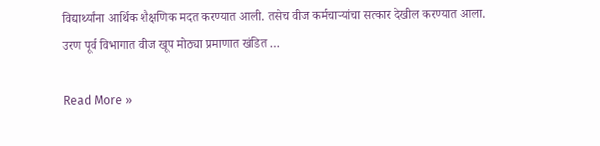विद्यार्थ्यांना आर्थिक शैक्षणिक मदत करण्यात आली. तसेच वीज कर्मचार्‍यांचा सत्कार देखील करण्यात आला. उरण पूर्व विभागात वीज खूप मोठ्या प्रमाणात खंडित …

Read More »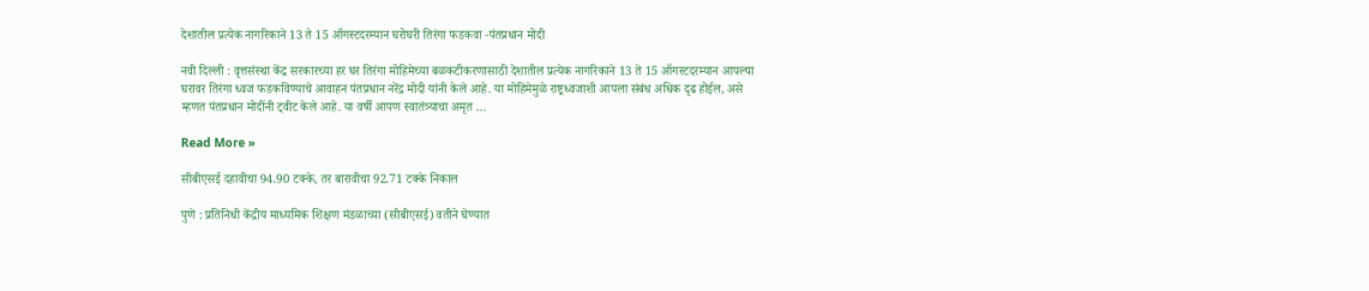देशातील प्रत्येक नागरिकाने 13 ते 15 ऑगस्टदरम्यान घरोघरी तिरंगा फडकवा -पंतप्रधान मोदी

नवी दिल्ली : वृत्तसंस्था केंद्र सरकारच्या हर घर तिरंगा मोहिमेच्या बळकटीकरणासाठी देशातील प्रत्येक नागरिकाने 13 ते 15 ऑगस्टदरम्यान आपल्या घरावर तिरंगा ध्वज फडकविण्याचे आवाहन पंतप्रधान नरेंद्र मोदी यांनी केले आहे. या मोहिमेमुळे राष्ट्रध्वजाशी आपला संबंध अधिक दृढ होईल, असे म्हणत पंतप्रधान मोदींनी ट्वीट केले आहे. या वर्षी आपण स्वातंत्र्याचा अमृत …

Read More »

सीबीएसई दहावीचा 94.90 टक्के, तर बारावीचा 92.71 टक्के निकाल

पुणे : प्रतिनिधी केंद्रीय माध्यमिक शिक्षण मंडळाच्या (सीबीएसई) वतीने घेण्यात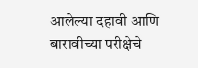आलेल्या दहावी आणि बारावीच्या परीक्षेचे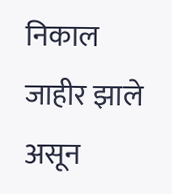निकाल जाहीर झाले असून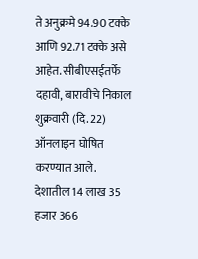ते अनुक्रमे 94.90 टक्के आणि 92.71 टक्के असे आहेत. सीबीएसईतर्फे दहावी, बारावीचे निकाल शुक्रवारी (दि. 22) ऑनलाइन घोषित करण्यात आले. देशातील 14 लाख 35 हजार 366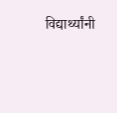विद्यार्थ्यांनी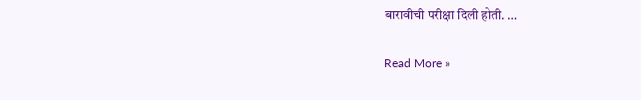बारावीची परीक्षा दिली होती. …

Read More »